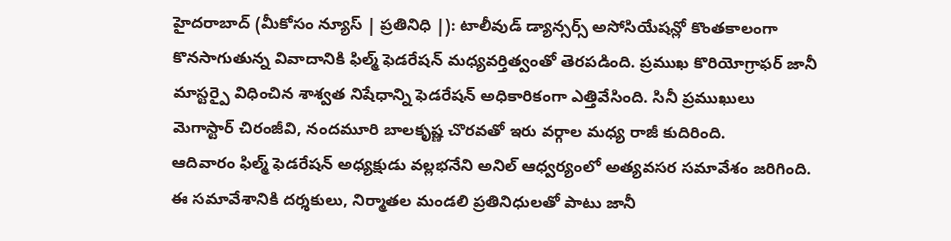హైదరాబాద్ (మీకోసం న్యూస్ | ప్రతినిధి |): టాలీవుడ్ డ్యాన్సర్స్ అసోసియేషన్లో కొంతకాలంగా కొనసాగుతున్న వివాదానికి ఫిల్మ్ ఫెడరేషన్ మధ్యవర్తిత్వంతో తెరపడింది. ప్రముఖ కొరియోగ్రాఫర్ జానీ మాస్టర్పై విధించిన శాశ్వత నిషేధాన్ని ఫెడరేషన్ అధికారికంగా ఎత్తివేసింది. సినీ ప్రముఖులు మెగాస్టార్ చిరంజీవి, నందమూరి బాలకృష్ణ చొరవతో ఇరు వర్గాల మధ్య రాజీ కుదిరింది.
ఆదివారం ఫిల్మ్ ఫెడరేషన్ అధ్యక్షుడు వల్లభనేని అనిల్ ఆధ్వర్యంలో అత్యవసర సమావేశం జరిగింది. ఈ సమావేశానికి దర్శకులు, నిర్మాతల మండలి ప్రతినిధులతో పాటు జానీ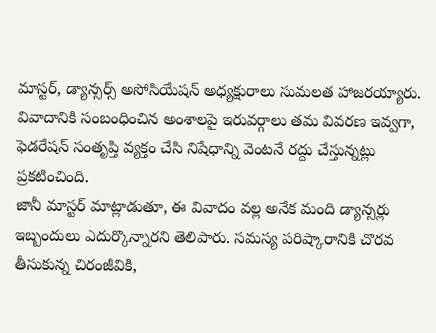మాస్టర్, డ్యాన్సర్స్ అసోసియేషన్ అధ్యక్షురాలు సుమలత హాజరయ్యారు. వివాదానికి సంబంధించిన అంశాలపై ఇరువర్గాలు తమ వివరణ ఇవ్వగా, ఫెడరేషన్ సంతృప్తి వ్యక్తం చేసి నిషేధాన్ని వెంటనే రద్దు చేస్తున్నట్లు ప్రకటించింది.
జానీ మాస్టర్ మాట్లాడుతూ, ఈ వివాదం వల్ల అనేక మంది డ్యాన్సర్లు ఇబ్బందులు ఎదుర్కొన్నారని తెలిపారు. సమస్య పరిష్కారానికి చొరవ తీసుకున్న చిరంజీవికి,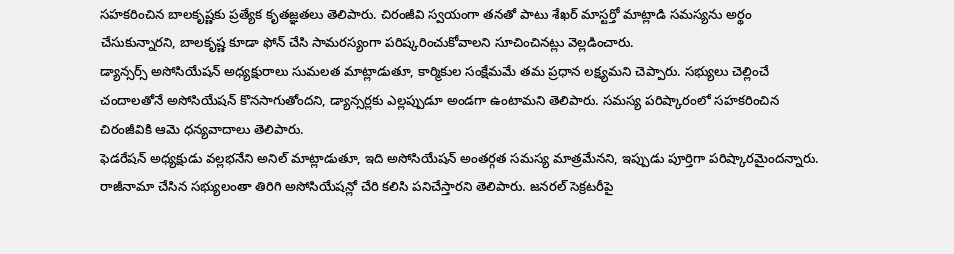సహకరించిన బాలకృష్ణకు ప్రత్యేక కృతజ్ఞతలు తెలిపారు. చిరంజీవి స్వయంగా తనతో పాటు శేఖర్ మాస్టర్తో మాట్లాడి సమస్యను అర్థం చేసుకున్నారని, బాలకృష్ణ కూడా ఫోన్ చేసి సామరస్యంగా పరిష్కరించుకోవాలని సూచించినట్లు వెల్లడించారు.
డ్యాన్సర్స్ అసోసియేషన్ అధ్యక్షురాలు సుమలత మాట్లాడుతూ, కార్మికుల సంక్షేమమే తమ ప్రధాన లక్ష్యమని చెప్పారు. సభ్యులు చెల్లించే చందాలతోనే అసోసియేషన్ కొనసాగుతోందని, డ్యాన్సర్లకు ఎల్లప్పుడూ అండగా ఉంటామని తెలిపారు. సమస్య పరిష్కారంలో సహకరించిన చిరంజీవికి ఆమె ధన్యవాదాలు తెలిపారు.
ఫెడరేషన్ అధ్యక్షుడు వల్లభనేని అనిల్ మాట్లాడుతూ, ఇది అసోసియేషన్ అంతర్గత సమస్య మాత్రమేనని, ఇప్పుడు పూర్తిగా పరిష్కారమైందన్నారు.
రాజీనామా చేసిన సభ్యులంతా తిరిగి అసోసియేషన్లో చేరి కలిసి పనిచేస్తారని తెలిపారు. జనరల్ సెక్రటరీపై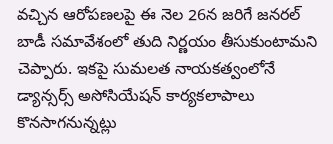వచ్చిన ఆరోపణలపై ఈ నెల 26న జరిగే జనరల్ బాడీ సమావేశంలో తుది నిర్ణయం తీసుకుంటామని చెప్పారు. ఇకపై సుమలత నాయకత్వంలోనే డ్యాన్సర్స్ అసోసియేషన్ కార్యకలాపాలు కొనసాగనున్నట్లు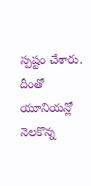స్పష్టం చేశారు. దీంతో యూనియన్లో నెలకొన్న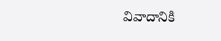వివాదానికి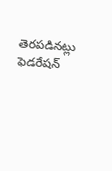తెరపడినట్లు ఫెడరేషన్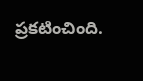ప్రకటించింది.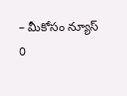– మీకోసం న్యూస్
0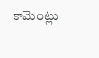కామెంట్లు